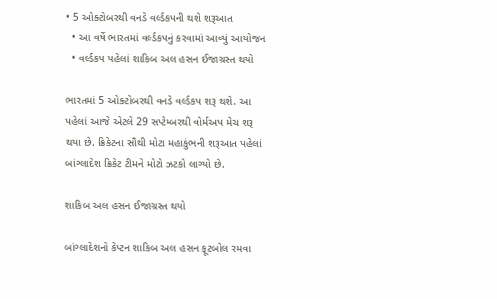• 5 ઓક્ટોબરથી વનડે વર્લ્ડકપની થશે શરૂઆત
  • આ વર્ષે ભારતમાં વર્લ્ડકપનું કરવામાં આવ્યું આયોજન
  • વર્લ્ડકપ પહેલાં શાકિબ અલ હસન ઈજાગ્રસ્ત થયો

ભારતમાં 5 ઓક્ટોબરથી વનડે વર્લ્ડકપ શરૂ થશે. આ પહેલાં આજે એટલે 29 સપ્ટેમ્બરથી વોર્મઅપ મેચ શરૂ થયા છે. ક્રિકેટના સૌથી મોટા મહાકુંભની શરૂઆત પહેલાં બાંગ્લાદેશ ક્રિકેટ ટીમને મોટો ઝટકો લાગ્યો છે.

શાકિબ અલ હસન ઈજાગ્રસ્ત થયો

બાંગ્લાદેશનો કેપ્ટન શાકિબ અલ હસન ફૂટબોલ રમવા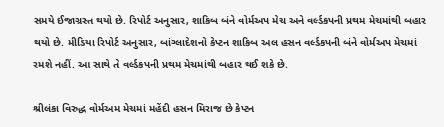સમયે ઈજાગ્રસ્ત થયો છે. રિપોર્ટ અનુસાર, શાકિબ બંને વોર્મઅપ મેચ અને વર્લ્ડકપની પ્રથમ મેચમાંથી બહાર થયો છે. મીડિયા રિપોર્ટ અનુસાર, બાંગ્લાદેશનો કેપ્ટન શાકિબ અલ હસન વર્લ્ડકપની બંને વોર્મઅપ મેચમાં રમશે નહીં. આ સાથે તે વર્લ્ડકપની પ્રથમ મેચમાંથી બહાર થઈ શકે છે.

શ્રીલંકા વિરુદ્ધ વોર્મઅમ મેચમાં મહેંદી હસન મિરાજ છે કેપ્ટન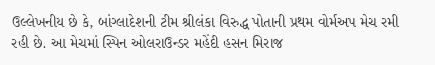ઉલ્લેખનીય છે કે, બાંગ્લાદેશની ટીમ શ્રીલંકા વિરુદ્ધ પોતાની પ્રથમ વોર્મઅપ મેચ રમી રહી છે. આ મેચમાં સ્પિન ઓલરાઉન્ડર મહેંદી હસન મિરાજ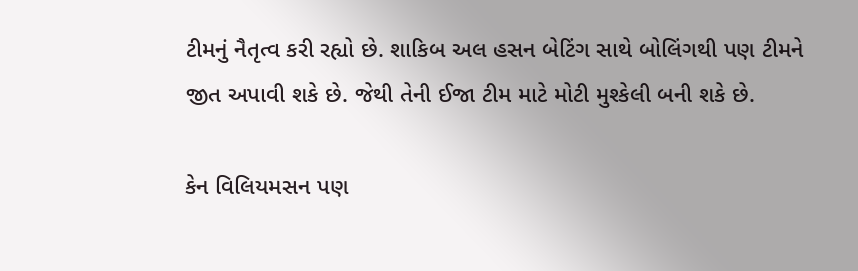ટીમનું નૈતૃત્વ કરી રહ્યો છે. શાકિબ અલ હસન બેટિંગ સાથે બોલિંગથી પણ ટીમને જીત અપાવી શકે છે. જેથી તેની ઈજા ટીમ માટે મોટી મુશ્કેલી બની શકે છે.

કેન વિલિયમસન પણ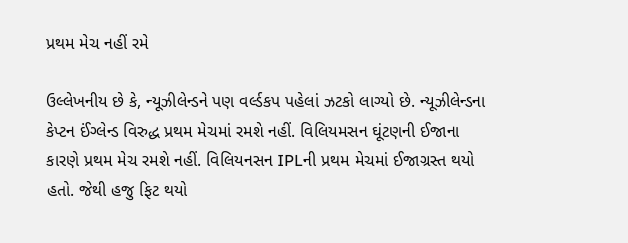પ્રથમ મેચ નહીં રમે

ઉલ્લેખનીય છે કે, ન્યૂઝીલેન્ડને પણ વર્લ્ડકપ પહેલાં ઝટકો લાગ્યો છે. ન્યૂઝીલેન્ડના કેપ્ટન ઈંગ્લેન્ડ વિરુદ્ધ પ્રથમ મેચમાં રમશે નહીં. વિલિયમસન ઘૂંટણની ઈજાના કારણે પ્રથમ મેચ રમશે નહીં. વિલિયનસન IPLની પ્રથમ મેચમાં ઈજાગ્રસ્ત થયો હતો. જેથી હજુ ફિટ થયો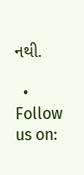નથી.

  • Follow us on: